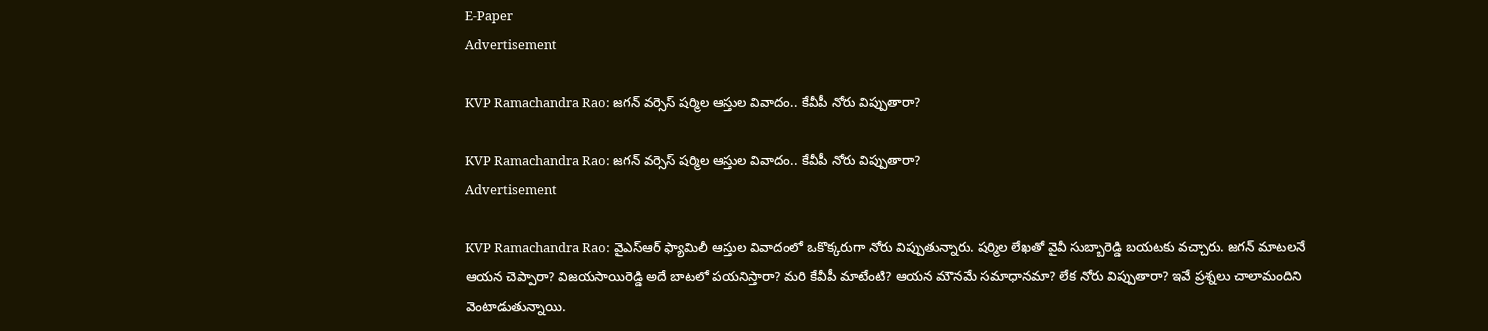E-Paper
Advertisement

KVP Ramachandra Rao: జగన్ వర్సెస్ షర్మిల ఆస్తుల వివాదం.. కేవీపీ నోరు విప్పుతారా?

KVP Ramachandra Rao: జగన్ వర్సెస్ షర్మిల ఆస్తుల వివాదం.. కేవీపీ నోరు విప్పుతారా?
Advertisement

KVP Ramachandra Rao: వైఎస్ఆర్ ఫ్యామిలీ ఆస్తుల వివాదంలో ఒకొక్కరుగా నోరు విప్పుతున్నారు. షర్మిల లేఖ‌తో వైవీ సుబ్బారెడ్డి బయటకు వచ్చారు. జగన్ మాటలనే ఆయన చెప్పారా? విజయసాయిరెడ్డి అదే బాటలో పయనిస్తారా? మరి కేవీపీ మాటేంటి? ఆయన మౌనమే సమాధానమా? లేక నోరు విప్పుతారా? ఇవే ప్రశ్నలు చాలామందిని వెంటాడుతున్నాయి.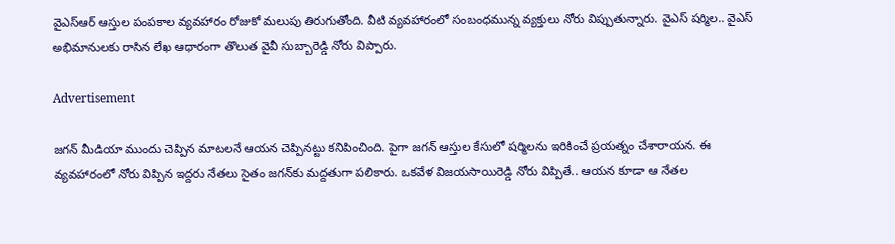వైఎస్ఆర్ ఆస్తుల పంపకాల వ్యవహారం రోజుకో మలుపు తిరుగుతోంది. వీటి వ్యవహారంలో సంబంధమున్న వ్యక్తులు నోరు విప్పుతున్నారు. వైఎస్ షర్మిల.. వైఎస్ అభిమానులకు రాసిన లేఖ ఆధారంగా తొలుత వైవీ సుబ్బారెడ్డి నోరు విప్పారు.

Advertisement

జగన్ మీడియా ముందు చెప్పిన మాటలనే ఆయన చెప్పినట్టు కనిపించింది. పైగా జగన్ ఆస్తుల కేసులో షర్మిలను ఇరికించే ప్రయత్నం చేశారాయన. ఈ వ్యవహారంలో నోరు విప్పిన ఇద్దరు నేతలు సైతం జగన్‌కు మద్దతుగా పలికారు. ఒకవేళ విజయసాయిరెడ్డి నోరు విప్పితే.. ఆయన కూడా ఆ నేతల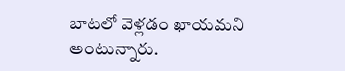బాటలో వెళ్లడం ఖాయమని అంటున్నారు.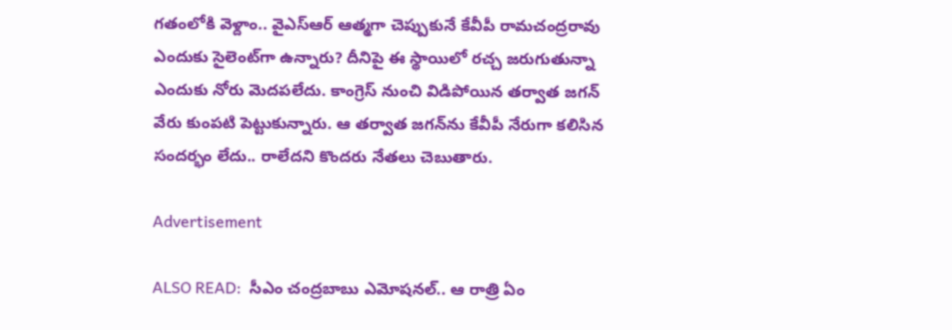గతంలోకి వెళ్దాం.. వైఎస్ఆర్ ఆత్మగా చెప్పుకునే కేవీపీ రామచంద్రరావు ఎందుకు సైలెంట్‌గా ఉన్నారు? దీనిపై ఈ స్థాయిలో రచ్చ జరుగుతున్నా ఎందుకు నోరు మెదపలేదు. కాంగ్రెస్ నుంచి విడిపోయిన తర్వాత జగన్ వేరు కుంపటి పెట్టుకున్నారు. ఆ తర్వాత జగన్‌ను కేవీపీ నేరుగా కలిసిన సందర్భం లేదు.. రాలేదని కొందరు నేతలు చెబుతారు.

Advertisement

ALSO READ:  సీఎం చంద్రబాబు ఎమోషనల్.. ఆ రాత్రి ఏం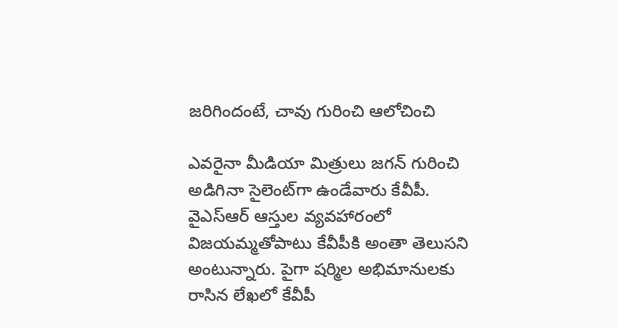జరిగిందంటే, చావు గురించి ఆలోచించి

ఎవరైనా మీడియా మిత్రులు జగన్ గురించి అడిగినా సైలెంట్‌గా ఉండేవారు కేవీపీ. వైఎస్ఆర్ ఆస్తుల వ్యవహారంలో విజయమ్మతోపాటు కేవీపీకి అంతా తెలుసని అంటున్నారు. పైగా షర్మిల అభిమానులకు రాసిన లేఖలో కేవీపీ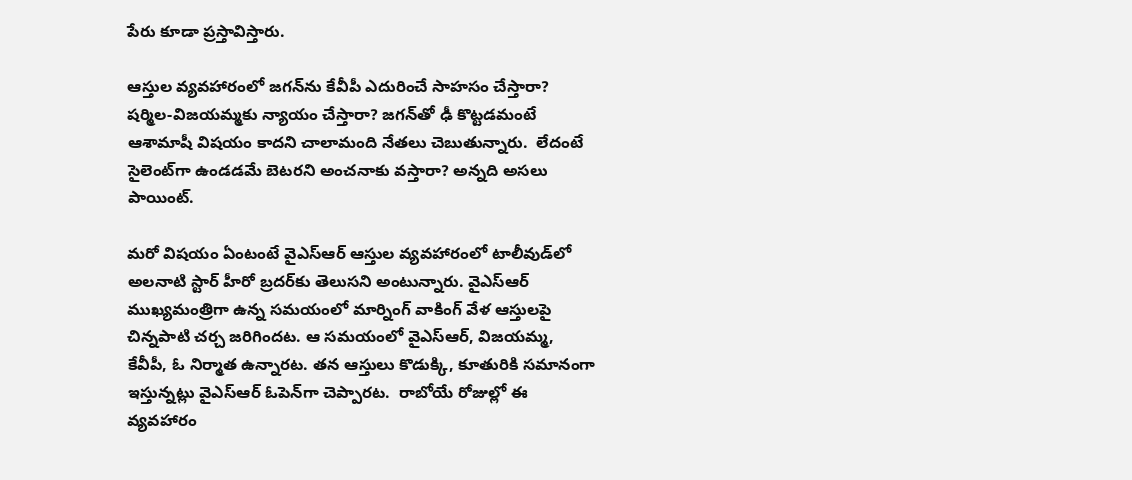పేరు కూడా ప్రస్తావిస్తారు.

ఆస్తుల వ్యవహారంలో జగన్‌ను కేవీపీ ఎదురించే సాహసం చేస్తారా? షర్మిల-విజయమ్మకు న్యాయం చేస్తారా? జగన్‌తో ఢీ కొట్టడమంటే ఆశామాషీ విషయం కాదని చాలామంది నేతలు చెబుతున్నారు.  లేదంటే సైలెంట్‌గా ఉండడమే బెటరని అంచనాకు వస్తారా? అన్నది అసలు పాయింట్.

మరో విషయం ఏంటంటే వైఎస్ఆర్ ఆస్తుల వ్యవహారంలో టాలీవుడ్‌లో అలనాటి స్టార్ హీరో బ్రదర్‌కు తెలుసని అంటున్నారు. వైఎస్ఆర్ ముఖ్యమంత్రిగా ఉన్న సమయంలో మార్నింగ్ వాకింగ్ వేళ ఆస్తులపై చిన్నపాటి చర్చ జరిగిందట. ఆ సమయంలో వైఎస్ఆర్, విజయమ్మ, కేవీపీ, ఓ నిర్మాత ఉన్నారట. తన ఆస్తులు కొడుక్కి, కూతురికి సమానంగా ఇస్తున్నట్లు వైఎస్ఆర్ ఓపెన్‌గా చెప్పారట.  రాబోయే రోజుల్లో ఈ వ్యవహారం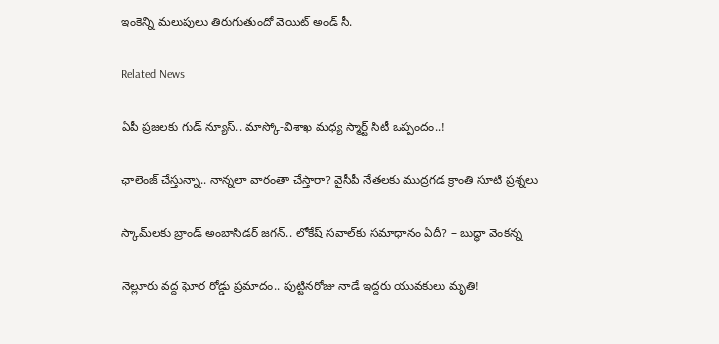ఇంకెన్ని మలుపులు తిరుగుతుందో వెయిట్ అండ్ సీ.

Related News

ఏపీ ప్రజలకు గుడ్ న్యూస్.. మాస్కో-విశాఖ మధ్య స్మార్ట్ సిటీ ఒప్పందం..!

ఛాలెంజ్ చేస్తున్నా.. నాన్నలా వారంతా చేస్తారా? వైసీపీ నేతలకు ముద్రగడ క్రాంతి సూటి ప్రశ్నలు

స్కామ్‌లకు బ్రాండ్ అంబాసిడర్ జగన్.. లోకేష్ సవాల్‌కు సమాధానం ఏదీ? – బుద్ధా వెంకన్న

నెల్లూరు వద్ద ఘోర రోడ్డు ప్రమాదం.. పుట్టినరోజు నాడే ఇద్దరు యువకులు మృతి!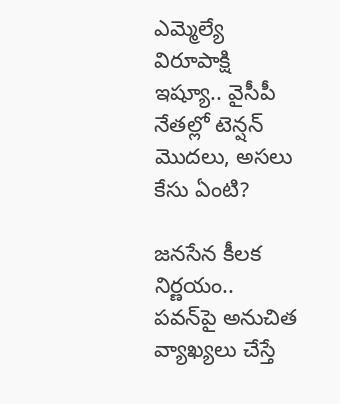ఎమ్మెల్యే విరూపాక్షి ఇష్యూ.. వైసీపీ నేతల్లో టెన్షన్ మొదలు, అసలు కేసు ఏంటి?

జనసేన కీలక నిర్ణయం.. పవన్‌పై అనుచిత వ్యాఖ్యలు చేస్తే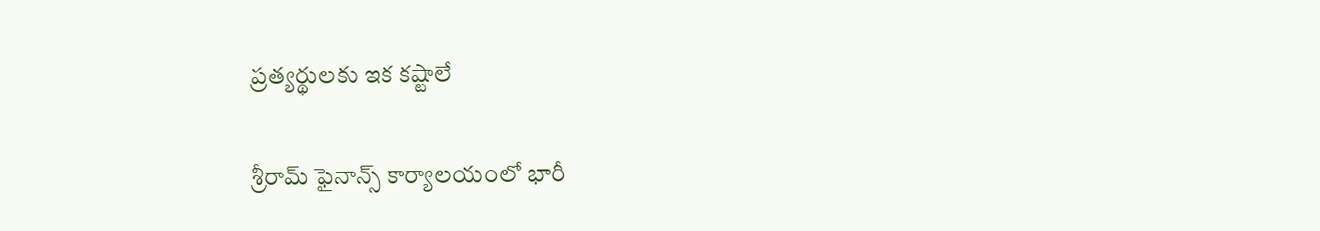ప్రత్యర్థులకు ఇక కష్టాలే

శ్రీరామ్ ఫైనాన్స్ కార్యాలయంలో భారీ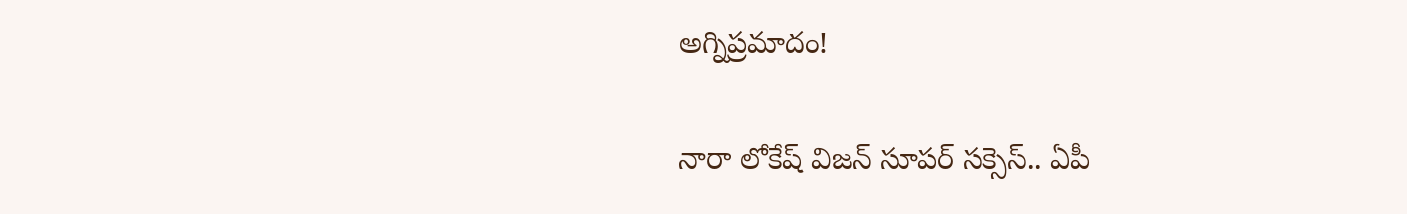అగ్నిప్రమాదం!

నారా లోకేష్ విజన్ సూపర్ సక్సెస్.. ఏపీ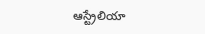ఆస్ట్రేలియా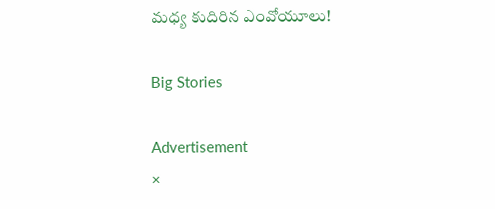మధ్య కుదిరిన ఎంవోయూలు!

Big Stories

Advertisement
×